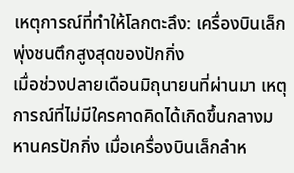เหตุการณ์ที่ทำให้โลกตะลึง: เครื่องบินเล็กพุ่งชนตึกสูงสุดของปักกิ่ง
เมื่อช่วงปลายเดือนมิถุนายนที่ผ่านมา เหตุการณ์ที่ไม่มีใครคาดคิดได้เกิดขึ้นกลางมหานครปักกิ่ง เมื่อเครื่องบินเล็กลำห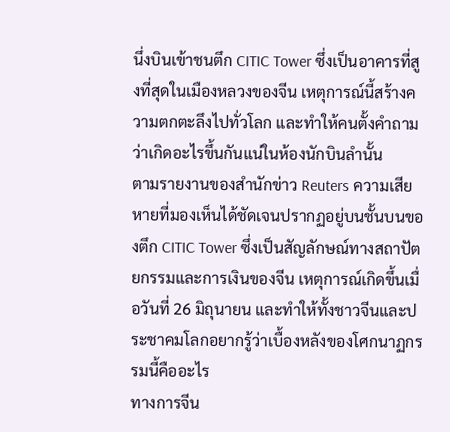นึ่งบินเข้าชนตึก CITIC Tower ซึ่งเป็นอาคารที่สูงที่สุดในเมืองหลวงของจีน เหตุการณ์นี้สร้างความตกตะลึงไปทั่วโลก และทำให้คนตั้งคำถามว่าเกิดอะไรขึ้นกันแน่ในห้องนักบินลำนั้น
ตามรายงานของสำนักข่าว Reuters ความเสียหายที่มองเห็นได้ชัดเจนปรากฏอยู่บนชั้นบนของตึก CITIC Tower ซึ่งเป็นสัญลักษณ์ทางสถาปัตยกรรมและการเงินของจีน เหตุการณ์เกิดขึ้นเมื่อวันที่ 26 มิถุนายน และทำให้ทั้งชาวจีนและประชาคมโลกอยากรู้ว่าเบื้องหลังของโศกนาฏกรรมนี้คืออะไร
ทางการจีน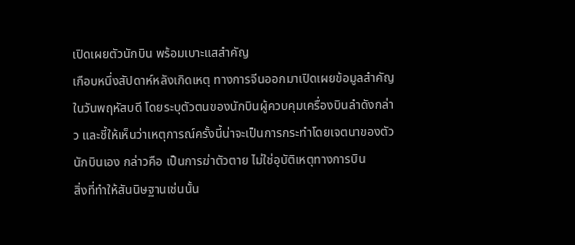เปิดเผยตัวนักบิน พร้อมเบาะแสสำคัญ
เกือบหนึ่งสัปดาห์หลังเกิดเหตุ ทางการจีนออกมาเปิดเผยข้อมูลสำคัญในวันพฤหัสบดี โดยระบุตัวตนของนักบินผู้ควบคุมเครื่องบินลำดังกล่าว และชี้ให้เห็นว่าเหตุการณ์ครั้งนี้น่าจะเป็นการกระทำโดยเจตนาของตัวนักบินเอง กล่าวคือ เป็นการฆ่าตัวตาย ไม่ใช่อุบัติเหตุทางการบิน
สิ่งที่ทำให้สันนิษฐานเช่นนั้น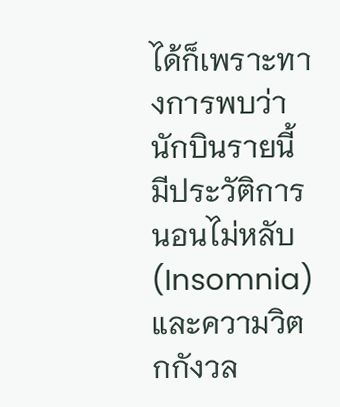ได้ก็เพราะทางการพบว่านักบินรายนี้มีประวัติการนอนไม่หลับ (Insomnia) และความวิตกกังวล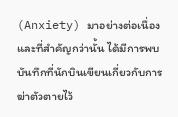(Anxiety) มาอย่างต่อเนื่อง และที่สำคัญกว่านั้น ได้มีการพบบันทึกที่นักบินเขียนเกี่ยวกับการฆ่าตัวตายไว้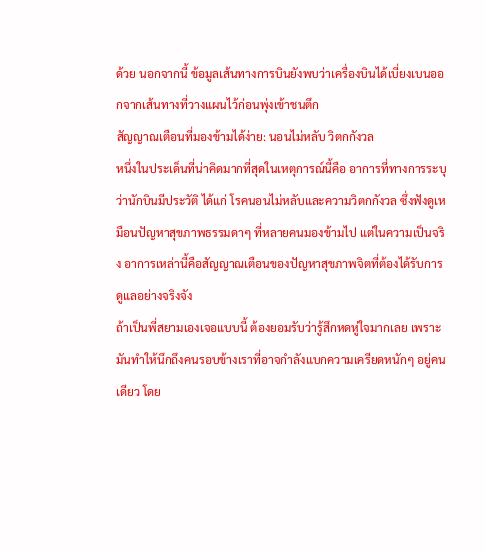ด้วย นอกจากนี้ ข้อมูลเส้นทางการบินยังพบว่าเครื่องบินได้เบี่ยงเบนออกจากเส้นทางที่วางแผนไว้ก่อนพุ่งเข้าชนตึก
สัญญาณเตือนที่มองข้ามได้ง่าย: นอนไม่หลับ วิตกกังวล
หนึ่งในประเด็นที่น่าคิดมากที่สุดในเหตุการณ์นี้คือ อาการที่ทางการระบุว่านักบินมีประวัติ ได้แก่ โรคนอนไม่หลับและความวิตกกังวล ซึ่งฟังดูเหมือนปัญหาสุขภาพธรรมดาๆ ที่หลายคนมองข้ามไป แต่ในความเป็นจริง อาการเหล่านี้คือสัญญาณเตือนของปัญหาสุขภาพจิตที่ต้องได้รับการดูแลอย่างจริงจัง
ถ้าเป็นพี่สยามเองเจอแบบนี้ ต้องยอมรับว่ารู้สึกหดหู่ใจมากเลย เพราะมันทำให้นึกถึงคนรอบข้างเราที่อาจกำลังแบกความเครียดหนักๆ อยู่คนเดียว โดย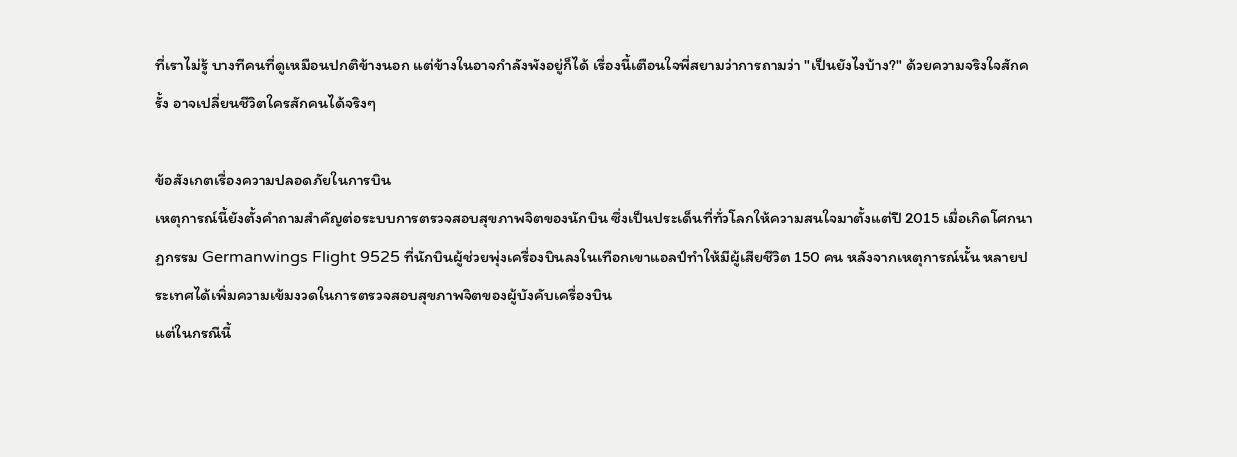ที่เราไม่รู้ บางทีคนที่ดูเหมือนปกติข้างนอก แต่ข้างในอาจกำลังพังอยู่ก็ได้ เรื่องนี้เตือนใจพี่สยามว่าการถามว่า "เป็นยังไงบ้าง?" ด้วยความจริงใจสักครั้ง อาจเปลี่ยนชีวิตใครสักคนได้จริงๆ

ข้อสังเกตเรื่องความปลอดภัยในการบิน
เหตุการณ์นี้ยังตั้งคำถามสำคัญต่อระบบการตรวจสอบสุขภาพจิตของนักบิน ซึ่งเป็นประเด็นที่ทั่วโลกให้ความสนใจมาตั้งแต่ปี 2015 เมื่อเกิดโศกนาฏกรรม Germanwings Flight 9525 ที่นักบินผู้ช่วยพุ่งเครื่องบินลงในเทือกเขาแอลป์ทำให้มีผู้เสียชีวิต 150 คน หลังจากเหตุการณ์นั้น หลายประเทศได้เพิ่มความเข้มงวดในการตรวจสอบสุขภาพจิตของผู้บังคับเครื่องบิน
แต่ในกรณีนี้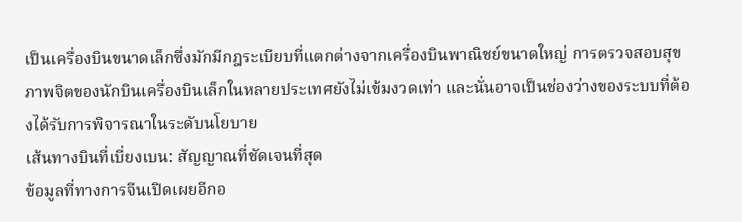เป็นเครื่องบินขนาดเล็กซึ่งมักมีกฎระเบียบที่แตกต่างจากเครื่องบินพาณิชย์ขนาดใหญ่ การตรวจสอบสุขภาพจิตของนักบินเครื่องบินเล็กในหลายประเทศยังไม่เข้มงวดเท่า และนั่นอาจเป็นช่องว่างของระบบที่ต้องได้รับการพิจารณาในระดับนโยบาย
เส้นทางบินที่เบี่ยงเบน: สัญญาณที่ชัดเจนที่สุด
ข้อมูลที่ทางการจีนเปิดเผยอีกอ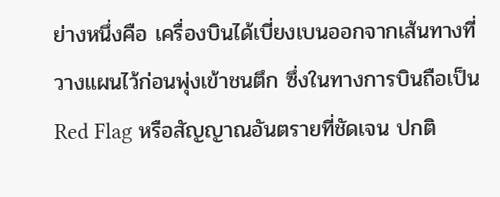ย่างหนึ่งคือ เครื่องบินได้เบี่ยงเบนออกจากเส้นทางที่วางแผนไว้ก่อนพุ่งเข้าชนตึก ซึ่งในทางการบินถือเป็น Red Flag หรือสัญญาณอันตรายที่ชัดเจน ปกติ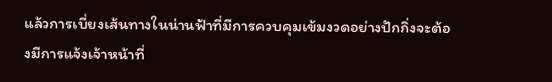แล้วการเบี่ยงเส้นทางในน่านฟ้าที่มีการควบคุมเข้มงวดอย่างปักกิ่งจะต้องมีการแจ้งเจ้าหน้าที่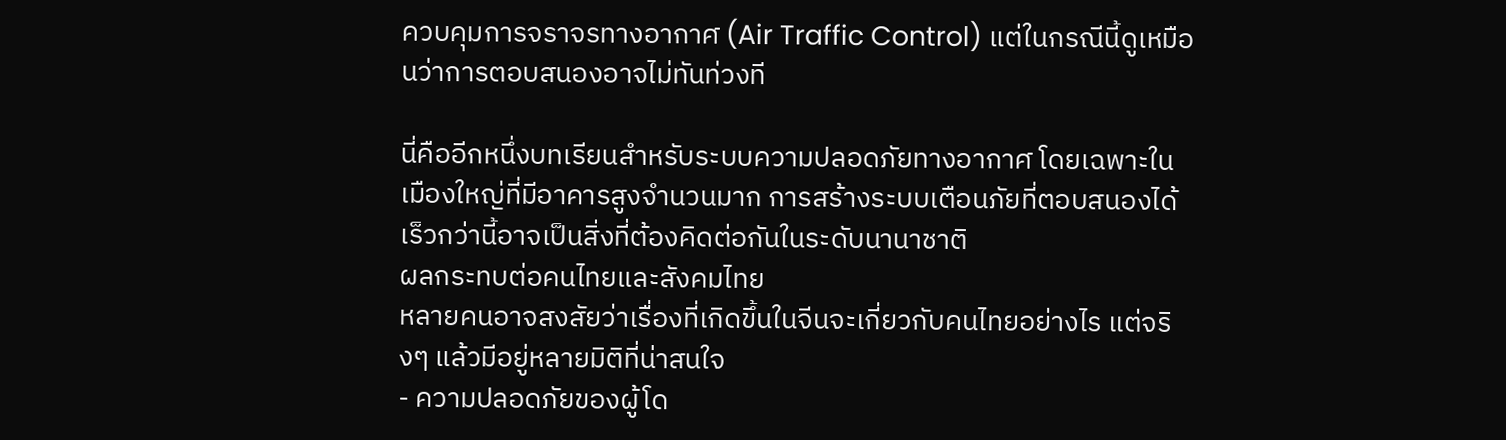ควบคุมการจราจรทางอากาศ (Air Traffic Control) แต่ในกรณีนี้ดูเหมือนว่าการตอบสนองอาจไม่ทันท่วงที

นี่คืออีกหนึ่งบทเรียนสำหรับระบบความปลอดภัยทางอากาศ โดยเฉพาะในเมืองใหญ่ที่มีอาคารสูงจำนวนมาก การสร้างระบบเตือนภัยที่ตอบสนองได้เร็วกว่านี้อาจเป็นสิ่งที่ต้องคิดต่อกันในระดับนานาชาติ
ผลกระทบต่อคนไทยและสังคมไทย
หลายคนอาจสงสัยว่าเรื่องที่เกิดขึ้นในจีนจะเกี่ยวกับคนไทยอย่างไร แต่จริงๆ แล้วมีอยู่หลายมิติที่น่าสนใจ
- ความปลอดภัยของผู้โด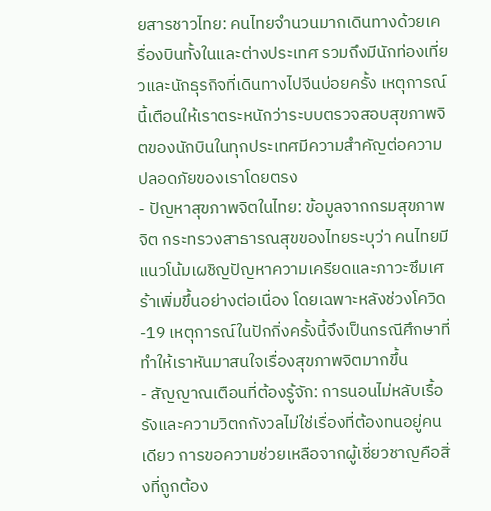ยสารชาวไทย: คนไทยจำนวนมากเดินทางด้วยเครื่องบินทั้งในและต่างประเทศ รวมถึงมีนักท่องเที่ยวและนักธุรกิจที่เดินทางไปจีนบ่อยครั้ง เหตุการณ์นี้เตือนให้เราตระหนักว่าระบบตรวจสอบสุขภาพจิตของนักบินในทุกประเทศมีความสำคัญต่อความปลอดภัยของเราโดยตรง
- ปัญหาสุขภาพจิตในไทย: ข้อมูลจากกรมสุขภาพจิต กระทรวงสาธารณสุขของไทยระบุว่า คนไทยมีแนวโน้มเผชิญปัญหาความเครียดและภาวะซึมเศร้าเพิ่มขึ้นอย่างต่อเนื่อง โดยเฉพาะหลังช่วงโควิด-19 เหตุการณ์ในปักกิ่งครั้งนี้จึงเป็นกรณีศึกษาที่ทำให้เราหันมาสนใจเรื่องสุขภาพจิตมากขึ้น
- สัญญาณเตือนที่ต้องรู้จัก: การนอนไม่หลับเรื้อรังและความวิตกกังวลไม่ใช่เรื่องที่ต้องทนอยู่คนเดียว การขอความช่วยเหลือจากผู้เชี่ยวชาญคือสิ่งที่ถูกต้อง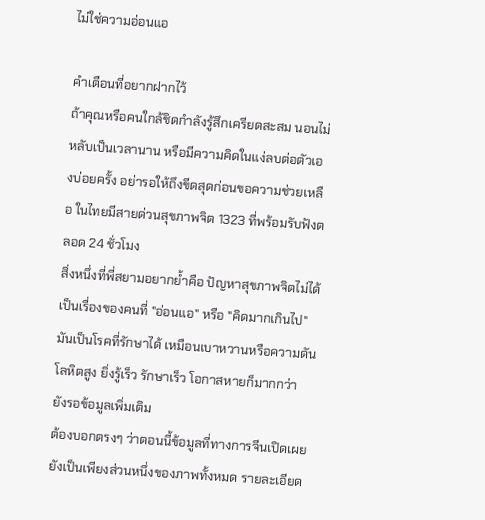ไม่ใช่ความอ่อนแอ

คำเตือนที่อยากฝากไว้
ถ้าคุณหรือคนใกล้ชิดกำลังรู้สึกเครียดสะสม นอนไม่หลับเป็นเวลานาน หรือมีความคิดในแง่ลบต่อตัวเองบ่อยครั้ง อย่ารอให้ถึงขีดสุดก่อนขอความช่วยเหลือ ในไทยมีสายด่วนสุขภาพจิต 1323 ที่พร้อมรับฟังตลอด 24 ชั่วโมง
สิ่งหนึ่งที่พี่สยามอยากย้ำคือ ปัญหาสุขภาพจิตไม่ได้เป็นเรื่องของคนที่ "อ่อนแอ" หรือ "คิดมากเกินไป" มันเป็นโรคที่รักษาได้ เหมือนเบาหวานหรือความดันโลหิตสูง ยิ่งรู้เร็ว รักษาเร็ว โอกาสหายก็มากกว่า
ยังรอข้อมูลเพิ่มเติม
ต้องบอกตรงๆ ว่าตอนนี้ข้อมูลที่ทางการจีนเปิดเผยยังเป็นเพียงส่วนหนึ่งของภาพทั้งหมด รายละเอียด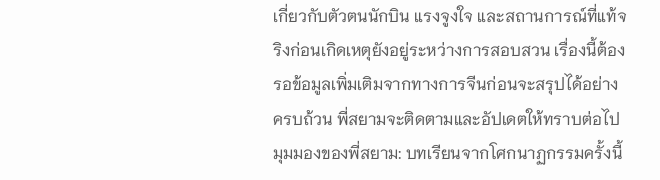เกี่ยวกับตัวตนนักบิน แรงจูงใจ และสถานการณ์ที่แท้จริงก่อนเกิดเหตุยังอยู่ระหว่างการสอบสวน เรื่องนี้ต้องรอข้อมูลเพิ่มเติมจากทางการจีนก่อนจะสรุปได้อย่างครบถ้วน พี่สยามจะติดตามและอัปเดตให้ทราบต่อไป
มุมมองของพี่สยาม: บทเรียนจากโศกนาฏกรรมครั้งนี้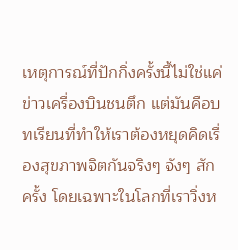เหตุการณ์ที่ปักกิ่งครั้งนี้ไม่ใช่แค่ข่าวเครื่องบินชนตึก แต่มันคือบทเรียนที่ทำให้เราต้องหยุดคิดเรื่องสุขภาพจิตกันจริงๆ จังๆ สักครั้ง โดยเฉพาะในโลกที่เราวิ่งห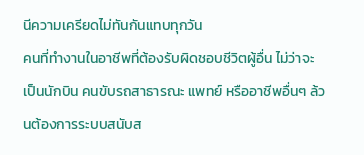นีความเครียดไม่ทันกันแทบทุกวัน
คนที่ทำงานในอาชีพที่ต้องรับผิดชอบชีวิตผู้อื่น ไม่ว่าจะเป็นนักบิน คนขับรถสาธารณะ แพทย์ หรืออาชีพอื่นๆ ล้วนต้องการระบบสนับส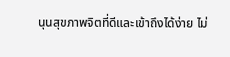นุนสุขภาพจิตที่ดีและเข้าถึงได้ง่าย ไม่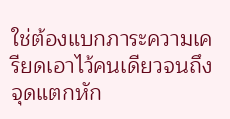ใช่ต้องแบกภาระความเครียดเอาไว้คนเดียวจนถึงจุดแตกหัก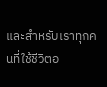และสำหรับเราทุกคนที่ใช้ชีวิตอ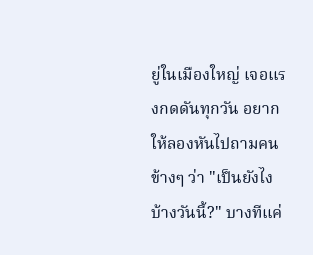ยู่ในเมืองใหญ่ เจอแรงกดดันทุกวัน อยากให้ลองหันไปถามคนข้างๆ ว่า "เป็นยังไงบ้างวันนี้?" บางทีแค่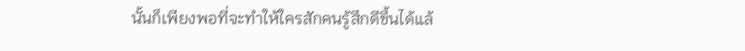นั้นก็เพียงพอที่จะทำให้ใครสักคนรู้สึกดีขึ้นได้แล้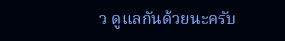ว ดูแลกันด้วยนะครับ